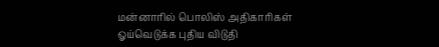மன்னாரில் பொலிஸ் அதிகாரிகள் ஓய்வெடுக்க புதிய விடுதி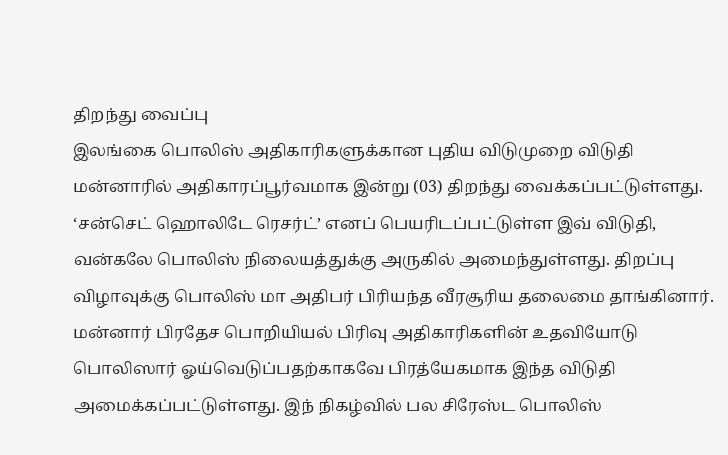திறந்து வைப்பு
இலங்கை பொலிஸ் அதிகாரிகளுக்கான புதிய விடுமுறை விடுதி மன்னாரில் அதிகாரப்பூர்வமாக இன்று (03) திறந்து வைக்கப்பட்டுள்ளது.
‘சன்செட் ஹொலிடே ரெசர்ட்’ எனப் பெயரிடப்பட்டுள்ள இவ் விடுதி, வன்கலே பொலிஸ் நிலையத்துக்கு அருகில் அமைந்துள்ளது. திறப்பு விழாவுக்கு பொலிஸ் மா அதிபர் பிரியந்த வீரசூரிய தலைமை தாங்கினார்.
மன்னார் பிரதேச பொறியியல் பிரிவு அதிகாரிகளின் உதவியோடு பொலிஸார் ஓய்வெடுப்பதற்காகவே பிரத்யேகமாக இந்த விடுதி அமைக்கப்பட்டுள்ளது. இந் நிகழ்வில் பல சிரேஸ்ட பொலிஸ்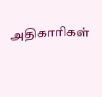அதிகாரிகள்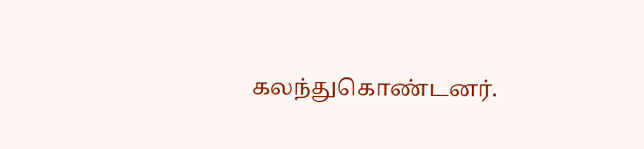கலந்துகொண்டனர்.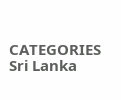CATEGORIES Sri Lanka